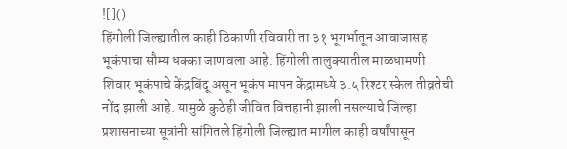![]()
हिंगोली जिल्ह्यातील काही ठिकाणी रविवारी ता ३१ भूगर्भातून आवाजासह भूकंपाचा सौम्य धक्का जाणवला आहे. हिंगोली तालुक्यातील माळधामणी शिवार भूकंपाचे केंद्रबिंदू असून भूकंप मापन केंद्रामध्ये ३.५ रिश्टर स्केल तीव्रतेची नोंद झाली आहे. यामुळे कुठेही जीवित वित्तहानी झाली नसल्याचे जिल्हा प्रशासनाच्या सूत्रांनी सांगितले हिंगोली जिल्ह्यात मागील काही वर्षांपासून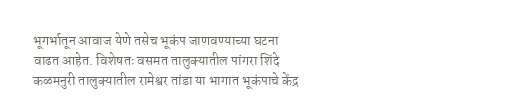भूगर्भातून आवाज येणे तसेच भूकंप जाणवण्याच्या घटना वाढत आहेत. विशेषतः वसमत तालुक्यातील पांगरा शिंदे कळमनुरी तालुक्यातील रामेश्वर तांडा या भागात भूकंपाचे केंद्र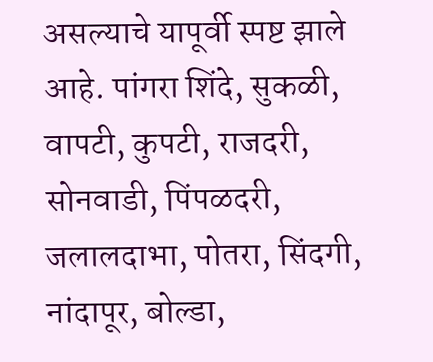असल्याचे यापूर्वी स्पष्ट झाले आहे. पांगरा शिंदे, सुकळी, वापटी, कुपटी, राजदरी, सोनवाडी, पिंपळदरी, जलालदाभा, पोतरा, सिंदगी, नांदापूर, बोल्डा,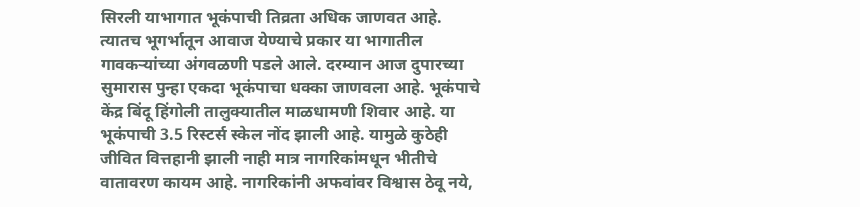सिरली याभागात भूकंपाची तिव्रता अधिक जाणवत आहे. त्यातच भूगर्भातून आवाज येण्याचे प्रकार या भागातील गावकऱ्यांच्या अंगवळणी पडले आले. दरम्यान आज दुपारच्या सुमारास पुन्हा एकदा भूकंपाचा धक्का जाणवला आहे. भूकंपाचे केंद्र बिंदू हिंगोली तालुक्यातील माळधामणी शिवार आहे. या भूकंपाची 3.5 रिस्टर्स स्केल नोंद झाली आहे. यामुळे कुठेही जीवित वित्तहानी झाली नाही मात्र नागरिकांमधून भीतीचे वातावरण कायम आहे. नागरिकांनी अफवांवर विश्वास ठेवू नये,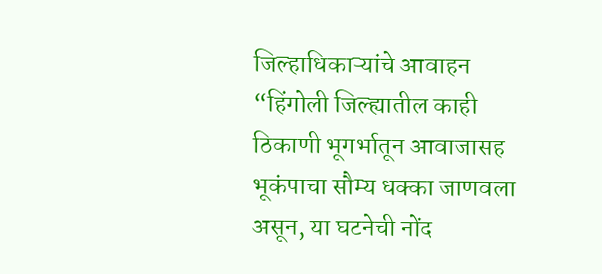जिल्हाधिकाऱ्यांचे आवाहन “हिंगोली जिल्ह्यातील काही ठिकाणी भूगर्भातून आवाजासह भूकंपाचा सौम्य धक्का जाणवला असून, या घटनेची नोंद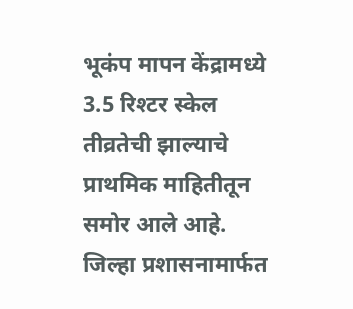भूकंप मापन केंद्रामध्ये 3.5 रिश्टर स्केल तीव्रतेची झाल्याचे प्राथमिक माहितीतून समोर आले आहे. जिल्हा प्रशासनामार्फत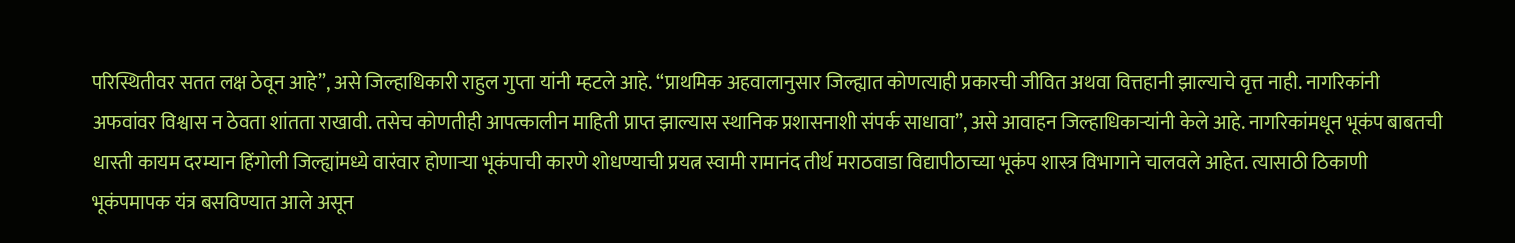परिस्थितीवर सतत लक्ष ठेवून आहे”, असे जिल्हाधिकारी राहुल गुप्ता यांनी म्हटले आहे. “प्राथमिक अहवालानुसार जिल्ह्यात कोणत्याही प्रकारची जीवित अथवा वित्तहानी झाल्याचे वृत्त नाही. नागरिकांनी अफवांवर विश्वास न ठेवता शांतता राखावी. तसेच कोणतीही आपत्कालीन माहिती प्राप्त झाल्यास स्थानिक प्रशासनाशी संपर्क साधावा”, असे आवाहन जिल्हाधिकाऱ्यांनी केले आहे. नागरिकांमधून भूकंप बाबतची धास्ती कायम दरम्यान हिंगोली जिल्ह्यांमध्ये वारंवार होणाऱ्या भूकंपाची कारणे शोधण्याची प्रयत्न स्वामी रामानंद तीर्थ मराठवाडा विद्यापीठाच्या भूकंप शास्त्र विभागाने चालवले आहेत. त्यासाठी ठिकाणी भूकंपमापक यंत्र बसविण्यात आले असून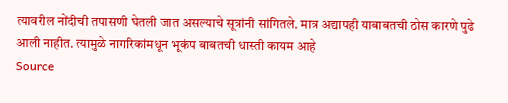त्यावरील नोंदीची तपासणी घेतली जात असल्याचे सूत्रांनी सांगितले. मात्र अद्यापही याबाबतची ठोस कारणे पुढे आली नाहीत. त्यामुळे नागरिकांमधून भूकंप बाबतची धास्ती कायम आहे
Source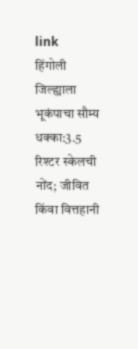link
हिंगोली जिल्ह्याला भूकंपाचा सौम्य धक्का:3.5 रिश्टर स्केलची नोंद; जीवित किंवा वित्तहानी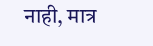नाही, मात्र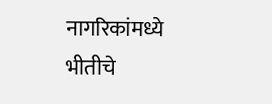नागरिकांमध्ये भीतीचे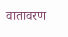वातावरण